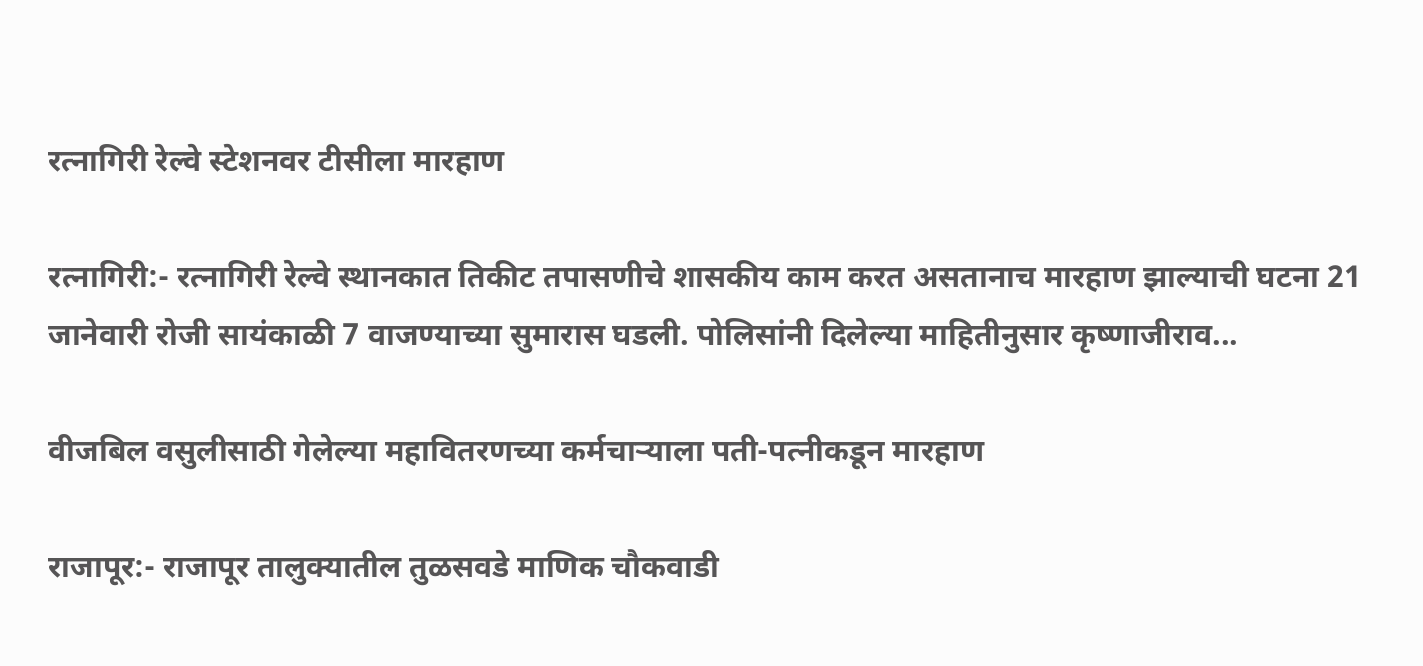रत्नागिरी रेल्वे स्टेशनवर टीसीला मारहाण

रत्नागिरी:- रत्नागिरी रेल्वे स्थानकात तिकीट तपासणीचे शासकीय काम करत असतानाच मारहाण झाल्याची घटना 21 जानेवारी रोजी सायंकाळी 7 वाजण्याच्या सुमारास घडली. पोलिसांनी दिलेल्या माहितीनुसार कृष्णाजीराव...

वीजबिल वसुलीसाठी गेलेल्या महावितरणच्या कर्मचाऱ्याला पती-पत्नीकडून मारहाण

राजापूर:- राजापूर तालुक्यातील तुळसवडे माणिक चौकवाडी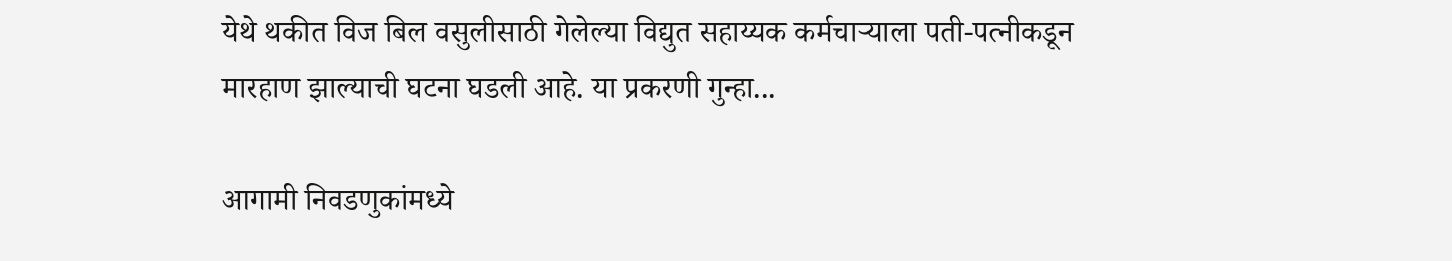येथे थकीत विज बिल वसुलीसाठी गेलेल्या विद्युत सहाय्यक कर्मचाऱ्याला पती-पत्नीकडून मारहाण झाल्याची घटना घडली आहे. या प्रकरणी गुन्हा...

आगामी निवडणुकांमध्ये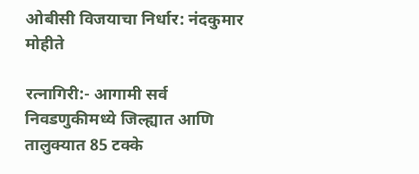ओबीसी विजयाचा निर्धार: नंदकुमार मोहीते

रत्नागिरी:- आगामी सर्व निवडणुकीमध्ये जिल्ह्यात आणि तालुक्यात 85 टक्के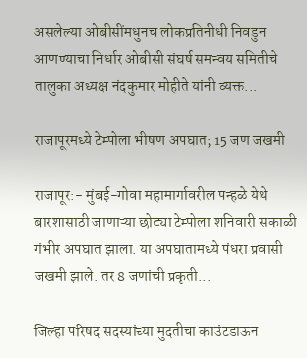असलेल्या ओबीसींमधुनच लोकप्रतिनीधी निवडुन आणण्याचा निर्धार ओबीसी संघर्ष समन्वय समितीचे तालुका अध्यक्ष नंदकुमार मोहीते यांनी व्यक्त...

राजापूरमध्ये टेम्पोला भीषण अपघात; 15 जण जखमी

राजापूर:- मुंबई-गोवा महामार्गावरील पन्हळे येथे बारशासाठी जाणाऱ्या छोट्या टेम्पोला शनिवारी सकाळी गंभीर अपघात झाला. या अपघातामध्ये पंधरा प्रवासी जखमी झाले. तर 8 जणांची प्रकृती...

जिल्हा परिषद सदस्यांच्या मुदतीचा काउंटडाऊन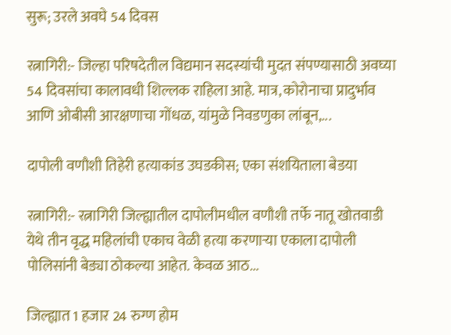सुरू; उरले अवघे 54 दिवस

रत्नागिरी:- जिल्हा परिषदेतील विद्यमान सदस्यांची मुदत संपण्यासाठी अवघ्या 54 दिवसांचा कालावधी शिल्लक राहिला आहे. मात्र, कोरोनाचा प्रादुर्भाव आणि ओबीसी आरक्षणाचा गोंधळ, यांमुळे निवडणुका लांबून,...

दापोली वणौशी तिहेरी हत्याकांड उघडकीस; एका संशयिताला बेडया

रत्नागिरी:- रत्नागिरी जिल्ह्यातील दापोलीमधील वणौशी तर्फे नातू खोतवाडी येथे तीन वृद्ध महिलांची एकाच वेळी हत्या करणाऱ्या एकाला दापोली पोलिसांनी बेड्या ठोकल्या आहेत. केवळ आठ...

जिल्ह्यात 1 हजार 24 रुग्ण होम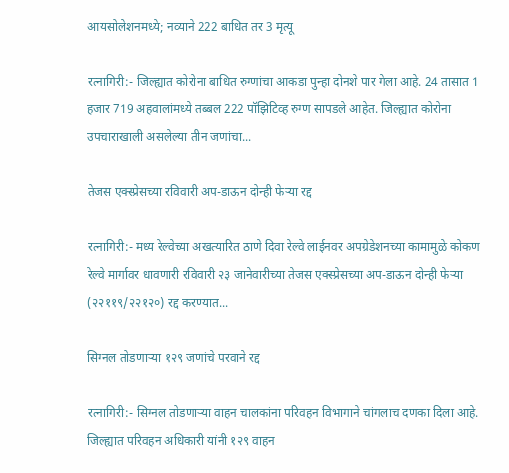आयसोलेशनमध्ये; नव्याने 222 बाधित तर 3 मृत्यू

रत्नागिरी:- जिल्ह्यात कोरोना बाधित रुग्णांचा आकडा पुन्हा दोनशे पार गेला आहे. 24 तासात 1 हजार 719 अहवालांमध्ये तब्बल 222 पॉझिटिव्ह रुग्ण सापडले आहेत. जिल्ह्यात कोरोना उपचाराखाली असलेल्या तीन जणांचा...

तेजस एक्स्प्रेसच्या रविवारी अप-डाऊन दोन्ही फेऱ्या रद्द

रत्नागिरी:- मध्य रेल्वेच्या अखत्यारित ठाणे दिवा रेल्वे लाईनवर अपग्रेडेशनच्या कामामुळे कोकण रेल्वे मार्गावर धावणारी रविवारी २३ जानेवारीच्या तेजस एक्स्प्रेसच्या अप-डाऊन दोन्ही फेऱ्या (२२११९/२२१२०) रद्द करण्यात...

सिग्नल तोडणाऱ्या १२९ जणांचे परवाने रद्द

रत्नागिरी:- सिग्नल तोडणाऱ्या वाहन चालकांना परिवहन विभागाने चांगलाच दणका दिला आहे. जिल्ह्यात परिवहन अधिकारी यांनी १२९ वाहन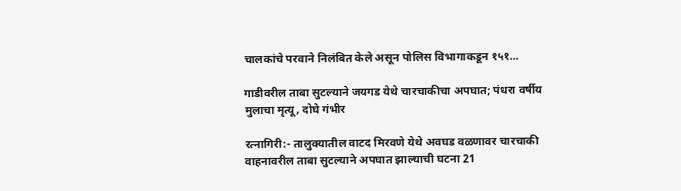चालकांचे परवाने निलंबित केले असून पोलिस विभागाकडून १५१...

गाडीवरील ताबा सुटल्याने जयगड येथे चारचाकीचा अपघात; पंधरा वर्षीय मुलाचा मृत्यू, दोघे गंभीर

रत्नागिरी:- तालुक्यातील वाटद मिरवणे येथे अवघड वळणावर चारचाकी वाहनावरील ताबा सुटल्याने अपघात झाल्याची घटना 21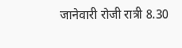जानेवारी रोजी रात्री 8.30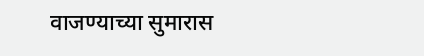वाजण्याच्या सुमारास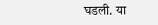घडली. या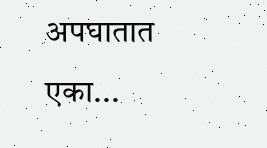अपघातात एका...